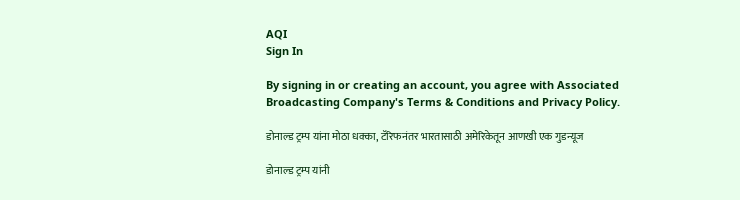AQI
Sign In

By signing in or creating an account, you agree with Associated Broadcasting Company's Terms & Conditions and Privacy Policy.

डोनाल्ड ट्रम्प यांना मोठा धक्का, टॅरिफनंतर भारतासाठी अमेरिकेतून आणखी एक गुडन्यूज

डोनाल्ड ट्रम्प यांनी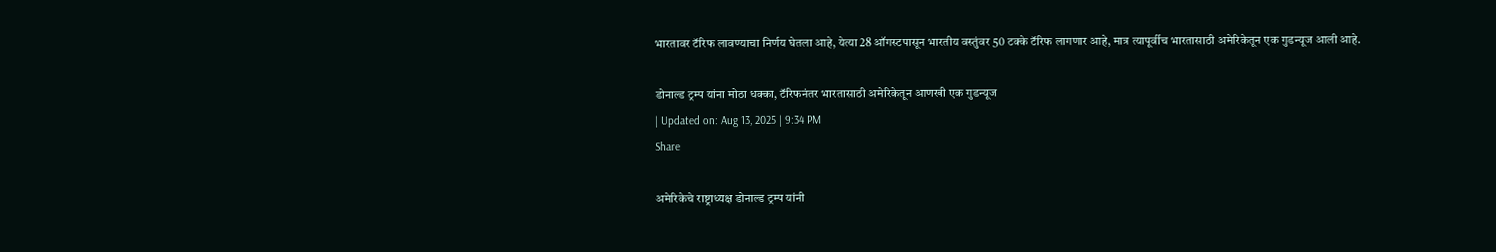भारतावर टॅरिफ लावण्याचा निर्णय घेतला आहे, येत्या 28 ऑगस्टपासून भारतीय वस्तुंवर 50 टक्के टॅरिफ लागणार आहे, मात्र त्यापूर्वीच भारतासाठी अमेरिकेतून एक गुडन्यूज आली आहे.

डोनाल्ड ट्रम्प यांना मोठा धक्का, टॅरिफनंतर भारतासाठी अमेरिकेतून आणखी एक गुडन्यूज
| Updated on: Aug 13, 2025 | 9:34 PM
Share

अमेरिकेचे राष्ट्राध्यक्ष डोनाल्ड ट्रम्प यांनी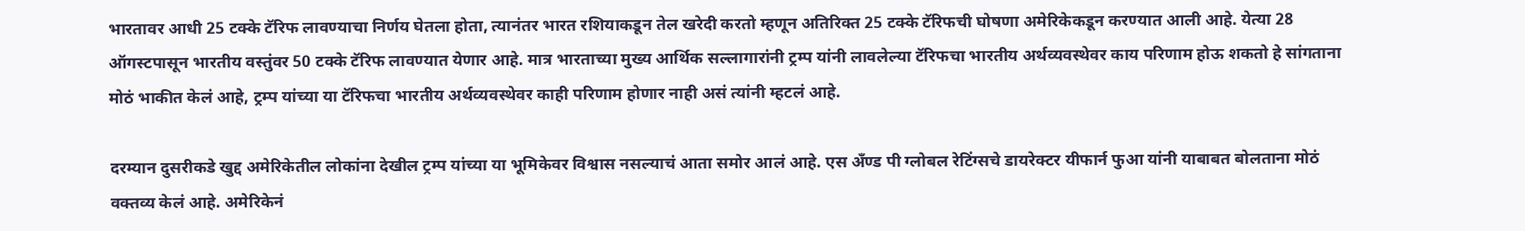भारतावर आधी 25 टक्के टॅरिफ लावण्याचा निर्णय घेतला होता, त्यानंतर भारत रशियाकडून तेल खरेदी करतो म्हणून अतिरिक्त 25 टक्के टॅरिफची घोषणा अमेरिकेकडून करण्यात आली आहे. येत्या 28 ऑगस्टपासून भारतीय वस्तुंवर 50 टक्के टॅरिफ लावण्यात येणार आहे. मात्र भारताच्या मुख्य आर्थिक सल्लागारांनी ट्रम्प यांनी लावलेल्या टॅरिफचा भारतीय अर्थव्यवस्थेवर काय परिणाम होऊ शकतो हे सांगताना मोठं भाकीत केलं आहे, ट्रम्प यांच्या या टॅरिफचा भारतीय अर्थव्यवस्थेवर काही परिणाम होणार नाही असं त्यांनी म्हटलं आहे.

दरम्यान दुसरीकडे खुद्द अमेरिकेतील लोकांना देखील ट्रम्प यांच्या या भूमिकेवर विश्वास नसल्याचं आता समोर आलं आहे. एस अँण्ड पी ग्लोबल रेटिंग्सचे डायरेक्टर यीफार्न फुआ यांनी याबाबत बोलताना मोठं वक्तव्य केलं आहे. अमेरिकेनं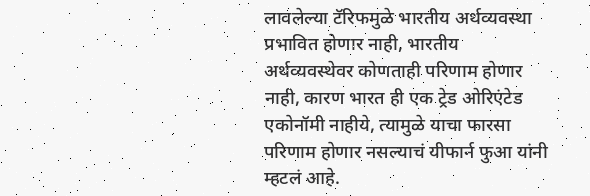लावलेल्या टॅरिफमुळे भारतीय अर्थव्यवस्था प्रभावित होणार नाही, भारतीय अर्थव्यवस्थेवर कोणताही परिणाम होणार नाही, कारण भारत ही एक ट्रेड ओरिएंटेड एकोनॉमी नाहीये, त्यामुळे याचा फारसा परिणाम होणार नसल्याचं यीफार्न फुआ यांनी म्हटलं आहे.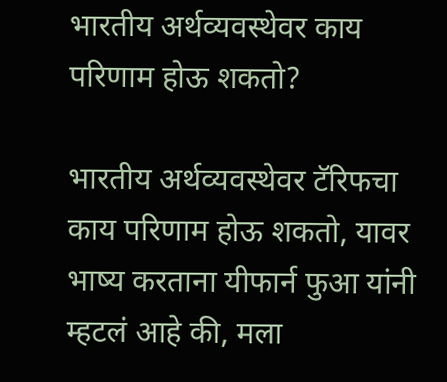भारतीय अर्थव्यवस्थेवर काय परिणाम होऊ शकतो?

भारतीय अर्थव्यवस्थेवर टॅरिफचा काय परिणाम होऊ शकतो, यावर भाष्य करताना यीफार्न फुआ यांनी म्हटलं आहे की, मला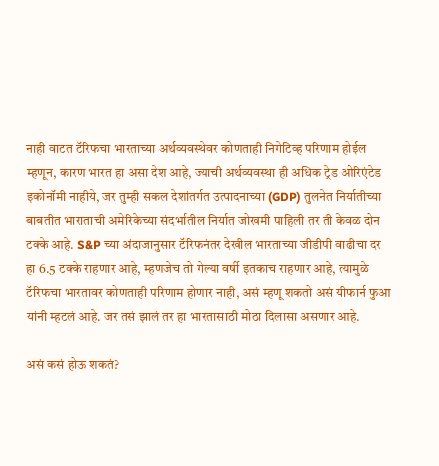नाही वाटत टॅरिफचा भारताच्या अर्थव्यवस्थेवर कोणताही निगेटिव्ह परिणाम होईल म्हणून, कारण भारत हा असा देश आहे, ज्याची अर्थव्यवस्था ही अधिक ट्रेड ओरिएंटेड इकोनॉमी नाहीये, जर तुम्ही सकल देशांतर्गत उत्पादनाच्या (GDP) तुलनेत निर्यातीच्या बाबतीत भाराताची अमेरिकेच्या संदर्भातील निर्यात जोखमी पाहिली तर ती केवळ दोन टक्के आहे. S&P च्या अंदाजानुसार टॅरिफनंतर देखील भारताच्या जीडीपी वाढीचा दर हा 6.5 टक्के राहणार आहे, म्हणजेच तो गेल्या वर्षी इतकाच राहणार आहे, त्यामुळे टॅरिफचा भारतावर कोणताही परिणाम होणार नाही, असं म्हणू शकतो असं यीफार्न फुआ यांनी म्हटलं आहे. जर तसं झालं तर हा भारतासाठी मोठा दिलासा असणार आहे.

असं कसं होऊ शकतं?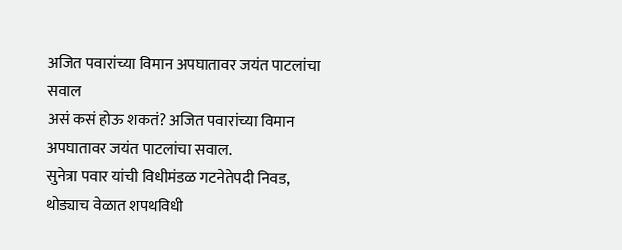अजित पवारांच्या विमान अपघातावर जयंत पाटलांचा सवाल
असं कसं होऊ शकतं? अजित पवारांच्या विमान अपघातावर जयंत पाटलांचा सवाल.
सुनेत्रा पवार यांची विधीमंडळ गटनेतेपदी निवड, थोड्याच वेळात शपथविधी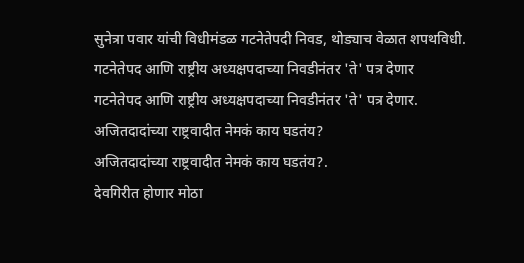सुनेत्रा पवार यांची विधीमंडळ गटनेतेपदी निवड, थोड्याच वेळात शपथविधी.
गटनेतेपद आणि राष्ट्रीय अध्यक्षपदाच्या निवडीनंतर 'ते' पत्र देणार
गटनेतेपद आणि राष्ट्रीय अध्यक्षपदाच्या निवडीनंतर 'ते' पत्र देणार.
अजितदादांच्या राष्ट्रवादीत नेमकं काय घडतंय?
अजितदादांच्या राष्ट्रवादीत नेमकं काय घडतंय?.
देवगिरीत होणार मोठा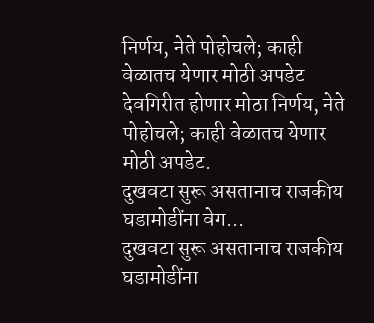निर्णय, नेते पोहोचले; काही वेळातच येणार मोठी अपडेट
देवगिरीत होणार मोठा निर्णय, नेते पोहोचले; काही वेळातच येणार मोठी अपडेट.
दुखवटा सुरू असतानाच राजकीय घडामोडींना वेग...
दुखवटा सुरू असतानाच राजकीय घडामोडींना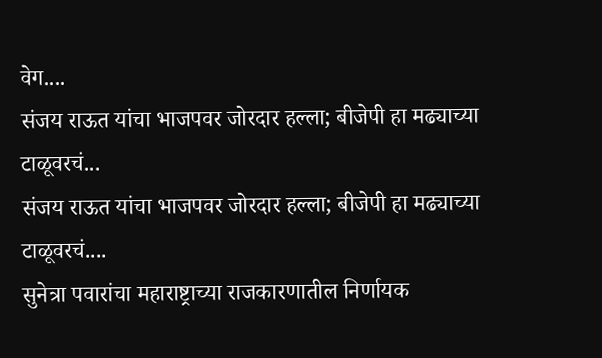वेग....
संजय राऊत यांचा भाजपवर जोरदार हल्ला; बीजेपी हा मढ्याच्या टाळूवरचं...
संजय राऊत यांचा भाजपवर जोरदार हल्ला; बीजेपी हा मढ्याच्या टाळूवरचं....
सुनेत्रा पवारांचा महाराष्ट्राच्या राजकारणातील निर्णायक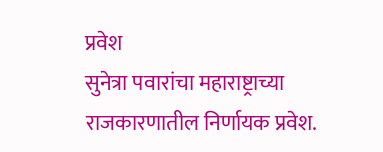प्रवेश
सुनेत्रा पवारांचा महाराष्ट्राच्या राजकारणातील निर्णायक प्रवेश.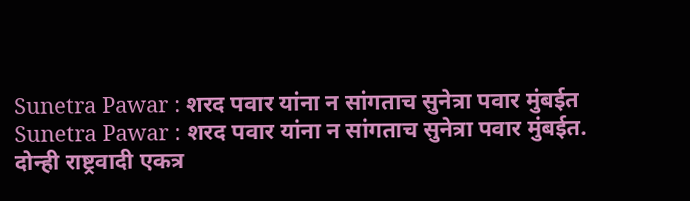Sunetra Pawar : शरद पवार यांना न सांगताच सुनेत्रा पवार मुंबईत
Sunetra Pawar : शरद पवार यांना न सांगताच सुनेत्रा पवार मुंबईत.
दोन्ही राष्ट्रवादी एकत्र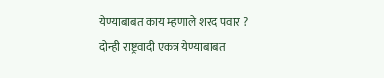येण्याबाबत काय म्हणाले शरद पवार ?
दोन्ही राष्ट्रवादी एकत्र येण्याबाबत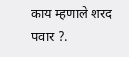काय म्हणाले शरद पवार ?.